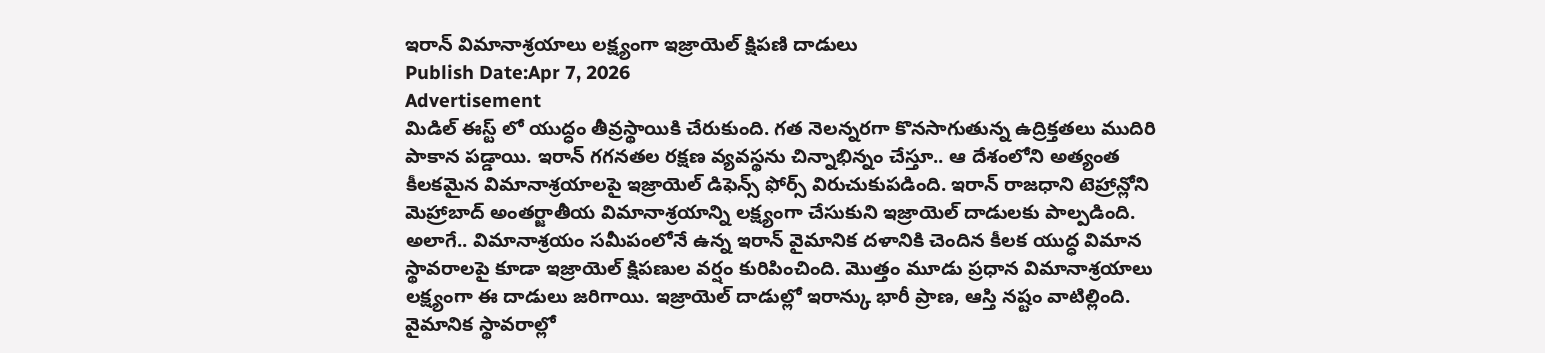ఇరాన్ విమానాశ్రయాలు లక్ష్యంగా ఇజ్రాయెల్ క్షిపణి దాడులు
Publish Date:Apr 7, 2026
Advertisement
మిడిల్ ఈస్ట్ లో యుద్ధం తీవ్రస్థాయికి చేరుకుంది. గత నెలన్నరగా కొనసాగుతున్న ఉద్రిక్తతలు ముదిరి పాకాన పడ్డాయి. ఇరాన్ గగనతల రక్షణ వ్యవస్థను చిన్నాభిన్నం చేస్తూ.. ఆ దేశంలోని అత్యంత కీలకమైన విమానాశ్రయాలపై ఇజ్రాయెల్ డిఫెన్స్ ఫోర్స్ విరుచుకుపడింది. ఇరాన్ రాజధాని టెహ్రాన్లోని మెహ్రాబాద్ అంతర్జాతీయ విమానాశ్రయాన్ని లక్ష్యంగా చేసుకుని ఇజ్రాయెల్ దాడులకు పాల్పడింది. అలాగే.. విమానాశ్రయం సమీపంలోనే ఉన్న ఇరాన్ వైమానిక దళానికి చెందిన కీలక యుద్ధ విమాన స్థావరాలపై కూడా ఇజ్రాయెల్ క్షిపణుల వర్షం కురిపించింది. మొత్తం మూడు ప్రధాన విమానాశ్రయాలు లక్ష్యంగా ఈ దాడులు జరిగాయి. ఇజ్రాయెల్ దాడుల్లో ఇరాన్కు భారీ ప్రాణ, ఆస్తి నష్టం వాటిల్లింది. వైమానిక స్థావరాల్లో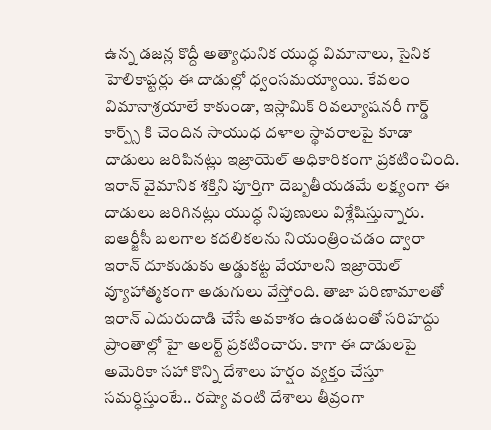ఉన్న డజన్ల కొద్దీ అత్యాధునిక యుద్ధ విమానాలు, సైనిక హెలికాప్టర్లు ఈ దాడుల్లో ధ్వంసమయ్యాయి. కేవలం విమానాశ్రయాలే కాకుండా, ఇస్లామిక్ రివల్యూషనరీ గార్డ్ కార్ప్స్ కి చెందిన సాయుధ దళాల స్థావరాలపై కూడా దాడులు జరిపినట్లు ఇజ్రాయెల్ అధికారికంగా ప్రకటించింది. ఇరాన్ వైమానిక శక్తిని పూర్తిగా దెబ్బతీయడమే లక్ష్యంగా ఈ దాడులు జరిగినట్లు యుద్ధ నిపుణులు విశ్లేషిస్తున్నారు. ఐఆర్జీసీ బలగాల కదలికలను నియంత్రించడం ద్వారా ఇరాన్ దూకుడుకు అడ్డుకట్ట వేయాలని ఇజ్రాయెల్ వ్యూహాత్మకంగా అడుగులు వేస్తోంది. తాజా పరిణామాలతో ఇరాన్ ఎదురుదాడి చేసే అవకాశం ఉండటంతో సరిహద్దు ప్రాంతాల్లో హై అలర్ట్ ప్రకటించారు. కాగా ఈ దాడులపై అమెరికా సహా కొన్ని దేశాలు హర్షం వ్యక్తం చేస్తూ సమర్ధిస్తుంటే.. రష్యా వంటి దేశాలు తీవ్రంగా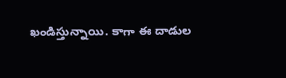ఖండిస్తున్నాయి. కాగా ఈ దాడుల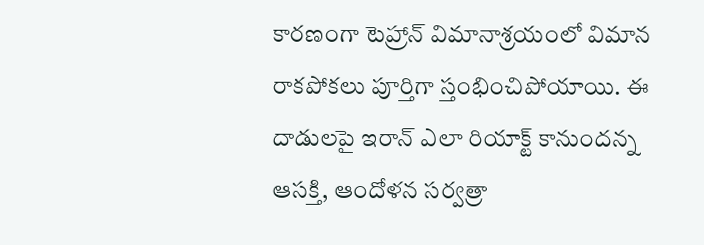కారణంగా టెహ్రాన్ విమానాశ్రయంలో విమాన రాకపోకలు పూర్తిగా స్తంభించిపోయాయి. ఈ దాడులపై ఇరాన్ ఎలా రియాక్ట్ కానుందన్న ఆసక్తి, ఆందోళన సర్వత్రా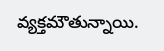వ్యక్తమౌతున్నాయి.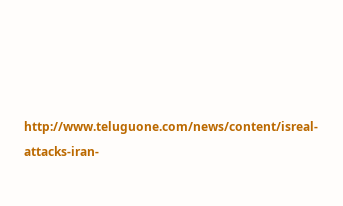http://www.teluguone.com/news/content/isreal-attacks-iran-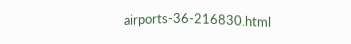airports-36-216830.html